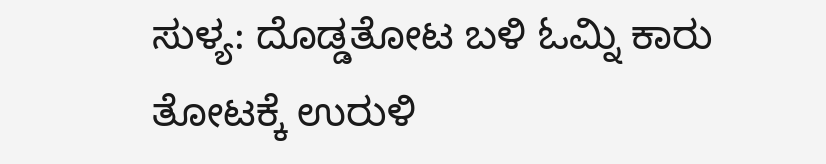ಸುಳ್ಯ: ದೊಡ್ಡತೋಟ ಬಳಿ ಓಮ್ನಿ ಕಾರು ತೋಟಕ್ಕೆ ಉರುಳಿ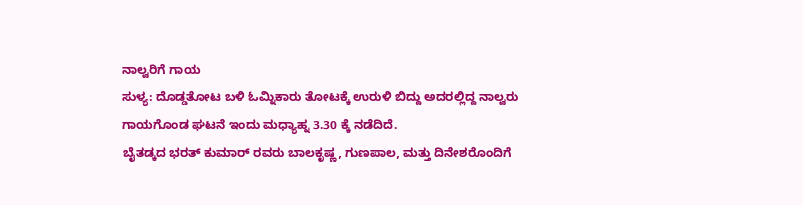ನಾಲ್ವರಿಗೆ ಗಾಯ
ಸುಳ್ಯ: ದೊಡ್ಡತೋಟ ಬಳಿ ಓಮ್ನಿಕಾರು ತೋಟಕ್ಕೆ ಉರುಳಿ ಬಿದ್ದು ಅದರಲ್ಲಿದ್ದ ನಾಲ್ವರು ಗಾಯಗೊಂಡ ಘಟನೆ ಇಂದು ಮಧ್ಯಾಹ್ನ 3.30 ಕ್ಕೆ ನಡೆದಿದೆ.
ಬೈತಡ್ಕದ ಭರತ್ ಕುಮಾರ್ ರವರು ಬಾಲಕೃಷ್ಣ, ಗುಣಪಾಲ, ಮತ್ತು ದಿನೇಶರೊಂದಿಗೆ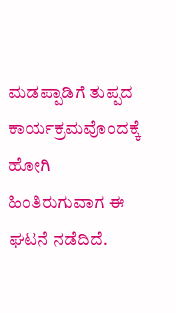ಮಡಪ್ಪಾಡಿಗೆ ತುಪ್ಪದ ಕಾರ್ಯಕ್ರಮವೊಂದಕ್ಕೆ ಹೋಗಿ ಹಿಂತಿರುಗುವಾಗ ಈ ಘಟನೆ ನಡೆದಿದೆ.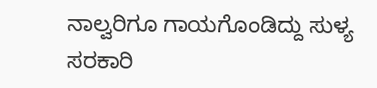ನಾಲ್ವರಿಗೂ ಗಾಯಗೊಂಡಿದ್ದು ಸುಳ್ಯ ಸರಕಾರಿ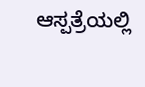ಆಸ್ಪತ್ರೆಯಲ್ಲಿ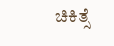ಚಿಕಿತ್ಸೆ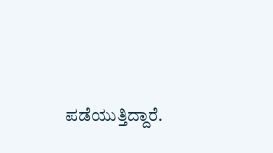ಪಡೆಯುತ್ತಿದ್ದಾರೆ.